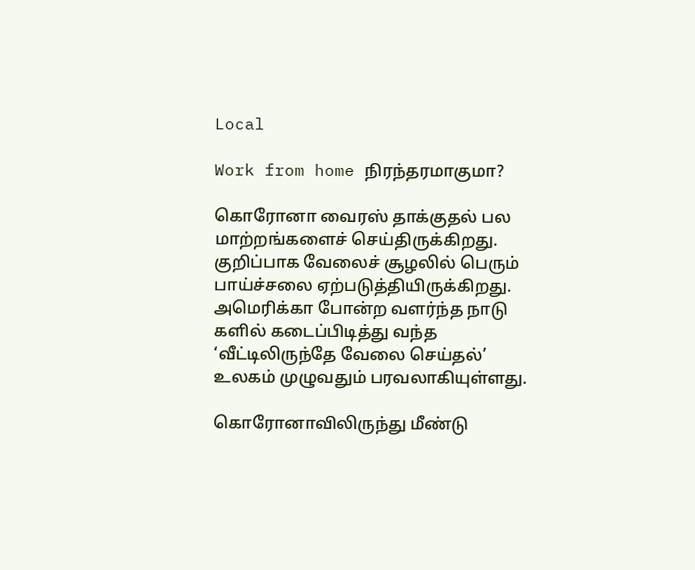Local

Work from home நிரந்தரமாகுமா?

கொரோனா வைரஸ் தாக்குதல் பல மாற்றங்களைச் செய்திருக்கிறது. குறிப்பாக வேலைச் சூழலில் பெரும் பாய்ச்சலை ஏற்படுத்தியிருக்கிறது. அமெரிக்கா போன்ற வளர்ந்த நாடு களில் கடைப்பிடித்து வந்த ‘வீட்டிலிருந்தே வேலை செய்தல்’ உலகம் முழுவதும் பரவலாகியுள்ளது.

கொரோனாவிலிருந்து மீண்டு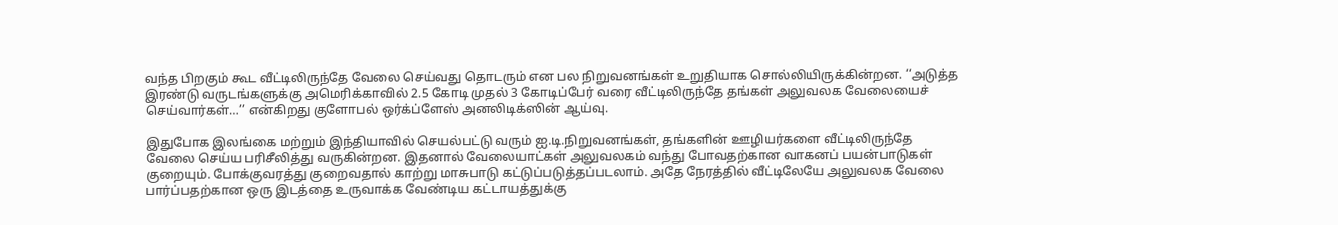வந்த பிறகும் கூட வீட்டிலிருந்தே வேலை செய்வது தொடரும் என பல நிறுவனங்கள் உறுதியாக சொல்லியிருக்கின்றன. ‘‘அடுத்த இரண்டு வருடங்களுக்கு அமெரிக்காவில் 2.5 கோடி முதல் 3 கோடிப்பேர் வரை வீட்டிலிருந்தே தங்கள் அலுவலக வேலையைச் செய்வார்கள்…’’ என்கிறது குளோபல் ஒர்க்ப்ளேஸ் அனலிடிக்ஸின் ஆய்வு.

இதுபோக இலங்கை மற்றும் இந்தியாவில் செயல்பட்டு வரும் ஐ.டி.நிறுவனங்கள், தங்களின் ஊழியர்களை வீட்டிலிருந்தே வேலை செய்ய பரிசீலித்து வருகின்றன. இதனால் வேலையாட்கள் அலுவலகம் வந்து போவதற்கான வாகனப் பயன்பாடுகள் குறையும். போக்குவரத்து குறைவதால் காற்று மாசுபாடு கட்டுப்படுத்தப்படலாம். அதே நேரத்தில் வீட்டிலேயே அலுவலக வேலை பார்ப்பதற்கான ஒரு இடத்தை உருவாக்க வேண்டிய கட்டாயத்துக்கு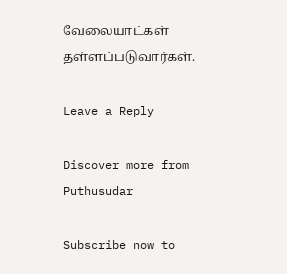வேலையாட்கள் தள்ளப்படுவார்கள்.

Leave a Reply

Discover more from Puthusudar

Subscribe now to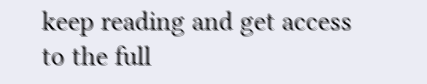keep reading and get access to the full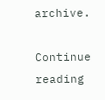archive.

Continue reading